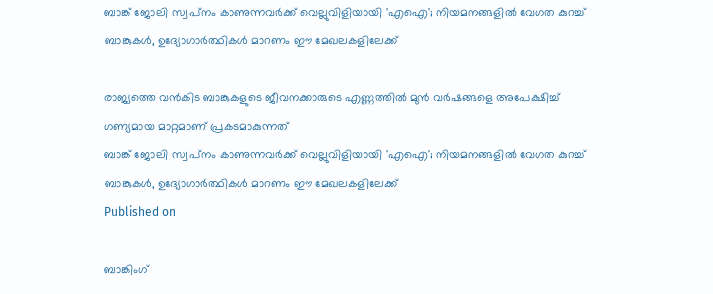ബാങ്ക് ജോലി സ്വപ്‌നം കാണുന്നവര്‍ക്ക് വെല്ലുവിളിയായി 'എഐ'; നിയമനങ്ങളില്‍ വേഗത കുറച്ച് ബാങ്കുകള്‍, ഉദ്യോഗാര്‍ത്ഥികള്‍ മാറണം ഈ മേഖലകളിലേക്ക്

രാജ്യത്തെ വന്‍കിട ബാങ്കുകളുടെ ജീവനക്കാരുടെ എണ്ണത്തില്‍ മുന്‍ വര്‍ഷങ്ങളെ അപേക്ഷിച്ച് ഗണ്യമായ മാറ്റമാണ് പ്രകടമാകുന്നത്
ബാങ്ക് ജോലി സ്വപ്‌നം കാണുന്നവര്‍ക്ക് വെല്ലുവിളിയായി 'എഐ'; നിയമനങ്ങളില്‍ വേഗത കുറച്ച് ബാങ്കുകള്‍, ഉദ്യോഗാര്‍ത്ഥികള്‍ മാറണം ഈ മേഖലകളിലേക്ക്
Published on

ബാങ്കിംഗ്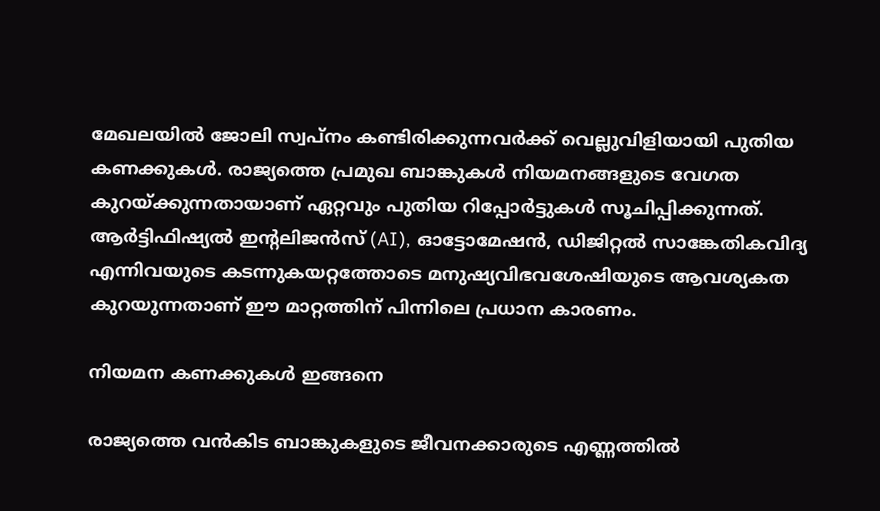മേഖലയില്‍ ജോലി സ്വപ്നം കണ്ടിരിക്കുന്നവര്‍ക്ക് വെല്ലുവിളിയായി പുതിയ കണക്കുകള്‍. രാജ്യത്തെ പ്രമുഖ ബാങ്കുകള്‍ നിയമനങ്ങളുടെ വേഗത കുറയ്ക്കുന്നതായാണ് ഏറ്റവും പുതിയ റിപ്പോര്‍ട്ടുകള്‍ സൂചിപ്പിക്കുന്നത്. ആര്‍ട്ടിഫിഷ്യല്‍ ഇന്റലിജന്‍സ് (AI), ഓട്ടോമേഷന്‍, ഡിജിറ്റല്‍ സാങ്കേതികവിദ്യ എന്നിവയുടെ കടന്നുകയറ്റത്തോടെ മനുഷ്യവിഭവശേഷിയുടെ ആവശ്യകത കുറയുന്നതാണ് ഈ മാറ്റത്തിന് പിന്നിലെ പ്രധാന കാരണം.

നിയമന കണക്കുകള്‍ ഇങ്ങനെ

രാജ്യത്തെ വന്‍കിട ബാങ്കുകളുടെ ജീവനക്കാരുടെ എണ്ണത്തില്‍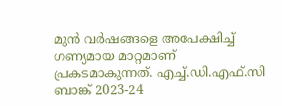മുന്‍ വര്‍ഷങ്ങളെ അപേക്ഷിച്ച് ഗണ്യമായ മാറ്റമാണ് പ്രകടമാകുന്നത്. എച്ച്.ഡി.എഫ്.സി ബാങ്ക് 2023-24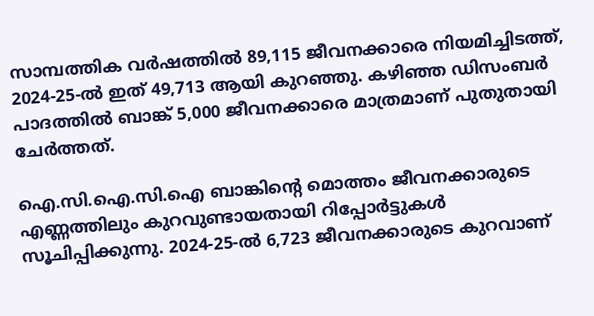സാമ്പത്തിക വര്‍ഷത്തില്‍ 89,115 ജീവനക്കാരെ നിയമിച്ചിടത്ത്, 2024-25-ല്‍ ഇത് 49,713 ആയി കുറഞ്ഞു. കഴിഞ്ഞ ഡിസംബര്‍ പാദത്തില്‍ ബാങ്ക് 5,000 ജീവനക്കാരെ മാത്രമാണ് പുതുതായി ചേര്‍ത്തത്.

ഐ.സി.ഐ.സി.ഐ ബാങ്കിന്റെ മൊത്തം ജീവനക്കാരുടെ എണ്ണത്തിലും കുറവുണ്ടായതായി റിപ്പോര്‍ട്ടുകള്‍ സൂചിപ്പിക്കുന്നു. 2024-25-ല്‍ 6,723 ജീവനക്കാരുടെ കുറവാണ്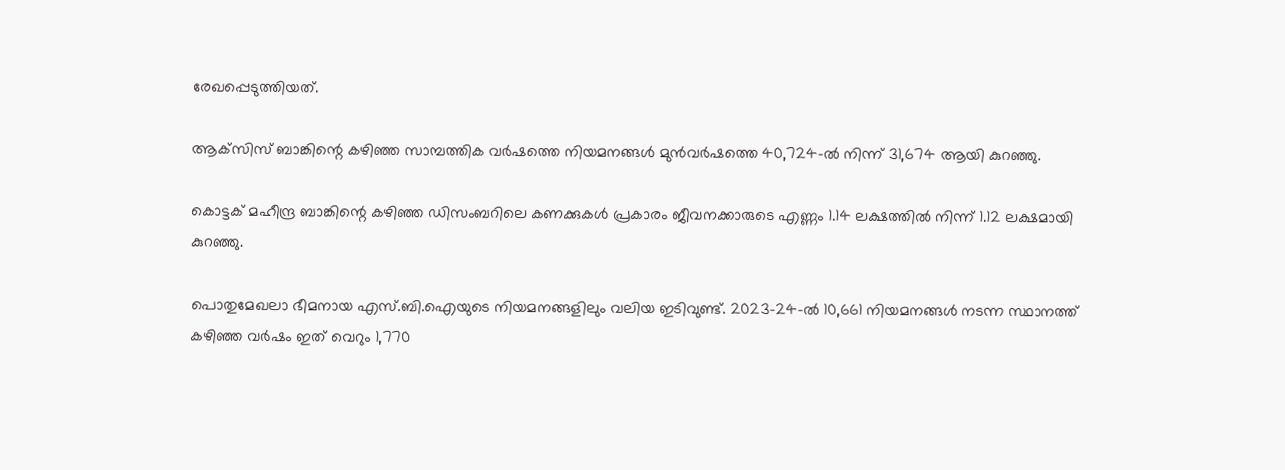രേഖപ്പെടുത്തിയത്.

ആക്‌സിസ് ബാങ്കിന്റെ കഴിഞ്ഞ സാമ്പത്തിക വര്‍ഷത്തെ നിയമനങ്ങള്‍ മുന്‍വര്‍ഷത്തെ 40,724-ല്‍ നിന്ന് 31,674 ആയി കുറഞ്ഞു.

കൊട്ടക് മഹീന്ദ്ര ബാങ്കിന്റെ കഴിഞ്ഞ ഡിസംബറിലെ കണക്കുകള്‍ പ്രകാരം ജീവനക്കാരുടെ എണ്ണം 1.14 ലക്ഷത്തില്‍ നിന്ന് 1.12 ലക്ഷമായി കുറഞ്ഞു.

പൊതുമേഖലാ ഭീമനായ എസ്.ബി.ഐയുടെ നിയമനങ്ങളിലും വലിയ ഇടിവുണ്ട്. 2023-24-ല്‍ 10,661 നിയമനങ്ങള്‍ നടന്ന സ്ഥാനത്ത് കഴിഞ്ഞ വര്‍ഷം ഇത് വെറും 1,770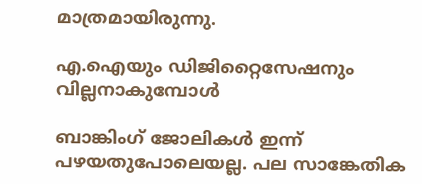മാത്രമായിരുന്നു.

എ.ഐയും ഡിജിറ്റൈസേഷനും വില്ലനാകുമ്പോള്‍

ബാങ്കിംഗ് ജോലികള്‍ ഇന്ന് പഴയതുപോലെയല്ല. പല സാങ്കേതിക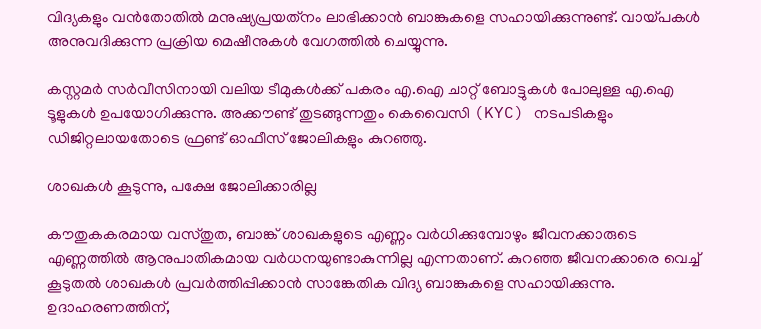വിദ്യകളും വന്‍തോതില്‍ മനുഷ്യപ്രയത്‌നം ലാഭിക്കാന്‍ ബാങ്കുകളെ സഹായിക്കുന്നുണ്ട്. വായ്പകള്‍ അനുവദിക്കുന്ന പ്രക്രിയ മെഷീനുകള്‍ വേഗത്തില്‍ ചെയ്യുന്നു.

കസ്റ്റമര്‍ സര്‍വീസിനായി വലിയ ടീമുകള്‍ക്ക് പകരം എ.ഐ ചാറ്റ് ബോട്ടുകള്‍ പോലുള്ള എ.ഐ ടൂളുകള്‍ ഉപയോഗിക്കുന്നു. അക്കൗണ്ട് തുടങ്ങുന്നതും കെവൈസി (KYC) നടപടികളും ഡിജിറ്റലായതോടെ ഫ്രണ്ട് ഓഫീസ് ജോലികളും കുറഞ്ഞു.

ശാഖകള്‍ കൂടുന്നു, പക്ഷേ ജോലിക്കാരില്ല

കൗതുകകരമായ വസ്തുത, ബാങ്ക് ശാഖകളുടെ എണ്ണം വര്‍ധിക്കുമ്പോഴും ജീവനക്കാരുടെ എണ്ണത്തില്‍ ആനുപാതികമായ വര്‍ധനയുണ്ടാകുന്നില്ല എന്നതാണ്. കുറഞ്ഞ ജീവനക്കാരെ വെച്ച് കൂടുതല്‍ ശാഖകള്‍ പ്രവര്‍ത്തിപ്പിക്കാന്‍ സാങ്കേതിക വിദ്യ ബാങ്കുകളെ സഹായിക്കുന്നു. ഉദാഹരണത്തിന്,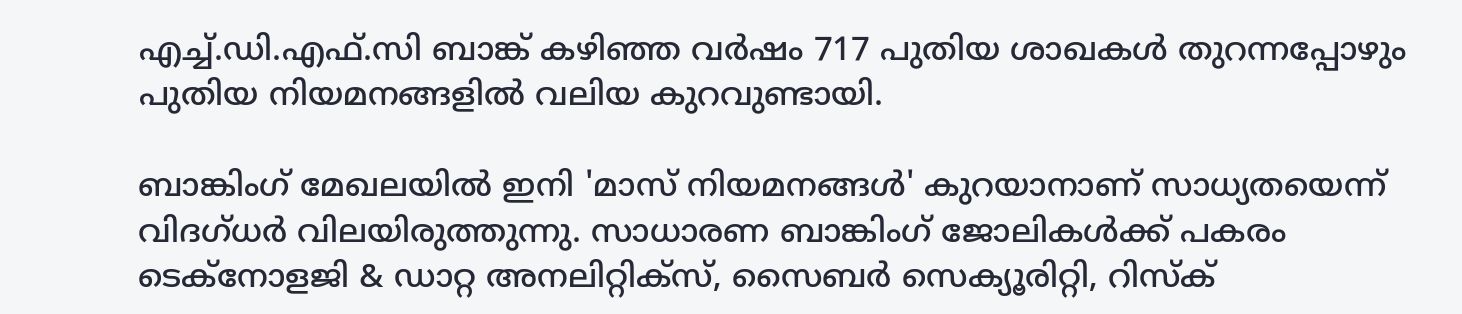എച്ച്.ഡി.എഫ്.സി ബാങ്ക് കഴിഞ്ഞ വര്‍ഷം 717 പുതിയ ശാഖകള്‍ തുറന്നപ്പോഴും പുതിയ നിയമനങ്ങളില്‍ വലിയ കുറവുണ്ടായി.

ബാങ്കിംഗ് മേഖലയില്‍ ഇനി 'മാസ് നിയമനങ്ങള്‍' കുറയാനാണ് സാധ്യതയെന്ന് വിദഗ്ധര്‍ വിലയിരുത്തുന്നു. സാധാരണ ബാങ്കിംഗ് ജോലികള്‍ക്ക് പകരം ടെക്‌നോളജി & ഡാറ്റ അനലിറ്റിക്‌സ്, സൈബര്‍ സെക്യൂരിറ്റി, റിസ്‌ക്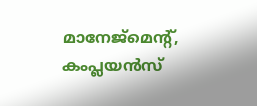മാനേജ്മെന്റ്, കംപ്ലയന്‍സ്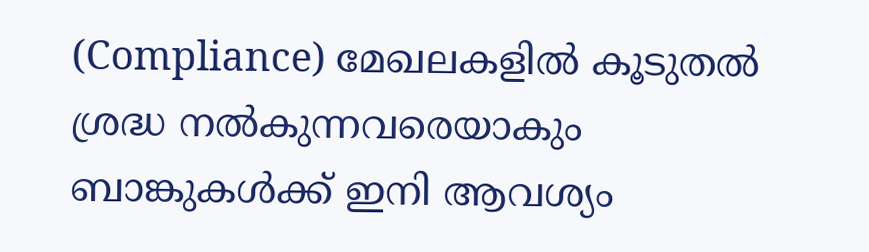(Compliance) മേഖലകളില്‍ കൂടുതല്‍ ശ്രദ്ധ നല്‍കുന്നവരെയാകും ബാങ്കുകള്‍ക്ക് ഇനി ആവശ്യം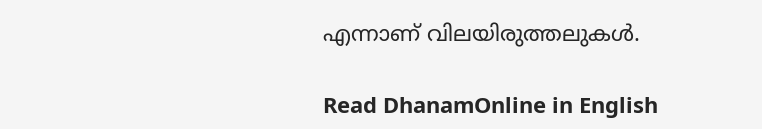എന്നാണ് വിലയിരുത്തലുകള്‍.

Read DhanamOnline in English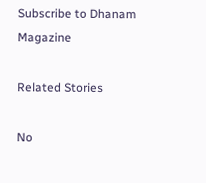Subscribe to Dhanam Magazine

Related Stories

No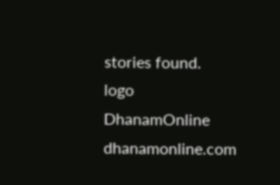stories found.
logo
DhanamOnline
dhanamonline.com